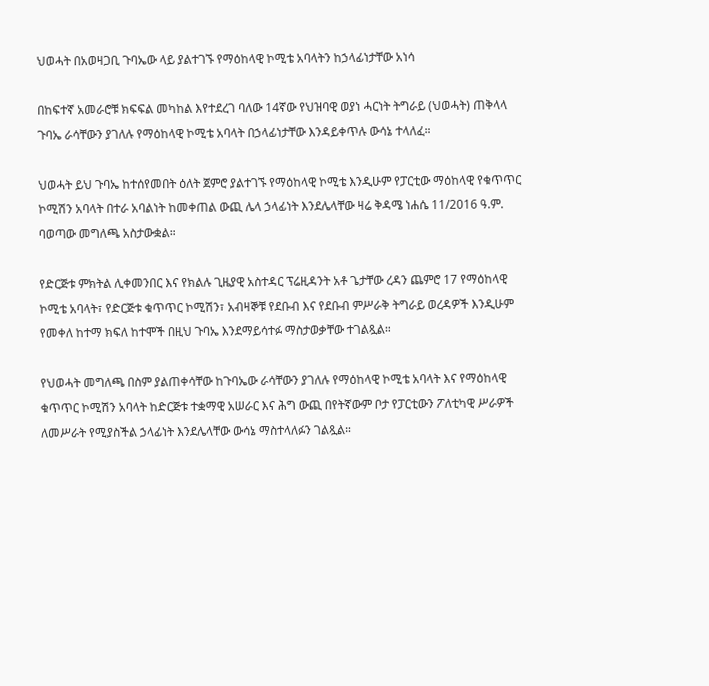ህወሓት በአወዛጋቢ ጉባኤው ላይ ያልተገኙ የማዕከላዊ ኮሚቴ አባላትን ከኃላፊነታቸው አነሳ

በከፍተኛ አመራሮቹ ክፍፍል መካከል እየተደረገ ባለው 14ኛው የህዝባዊ ወያነ ሓርነት ትግራይ (ህወሓት) ጠቅላላ ጉባኤ ራሳቸውን ያገለሉ የማዕከላዊ ኮሚቴ አባላት በኃላፊነታቸው እንዳይቀጥሉ ውሳኔ ተላለፈ።

ህወሓት ይህ ጉባኤ ከተሰየመበት ዕለት ጀምሮ ያልተገኙ የማዕከላዊ ኮሚቴ እንዲሁም የፓርቲው ማዕከላዊ የቁጥጥር ኮሚሽን አባላት በተራ አባልነት ከመቀጠል ውጪ ሌላ ኃላፊነት እንደሌላቸው ዛሬ ቅዳሜ ነሐሴ 11/2016 ዓ.ም. ባወጣው መግለጫ አስታውቋል።

የድርጅቱ ምክትል ሊቀመንበር እና የክልሉ ጊዜያዊ አስተዳር ፕሬዚዳንት አቶ ጌታቸው ረዳን ጨምሮ 17 የማዕከላዊ ኮሚቴ አባላት፣ የድርጅቱ ቁጥጥር ኮሚሽን፣ አብዛኞቹ የደቡብ እና የደቡብ ምሥራቅ ትግራይ ወረዳዎች እንዲሁም የመቀለ ከተማ ክፍለ ከተሞች በዚህ ጉባኤ እንደማይሳተፉ ማስታወቃቸው ተገልጿል።

የህወሓት መግለጫ በስም ያልጠቀሳቸው ከጉባኤው ራሳቸውን ያገለሉ የማዕከላዊ ኮሚቴ አባላት እና የማዕከላዊ ቁጥጥር ኮሚሽን አባላት ከድርጅቱ ተቋማዊ አሠራር እና ሕግ ውጪ በየትኛውም ቦታ የፓርቲውን ፖለቲካዊ ሥራዎች ለመሥራት የሚያስችል ኃላፊነት እንደሌላቸው ውሳኔ ማስተላለፉን ገልጿል።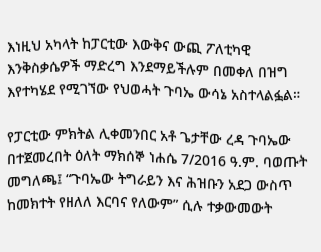እነዚህ አካላት ከፓርቲው እውቅና ውጪ ፖለቲካዊ እንቅስቃሴዎች ማድረግ እንደማይችሉም በመቀለ በዝግ እየተካሄደ የሚገኘው የህወሓት ጉባኤ ውሳኔ አስተላልፏል።

የፓርቲው ምክትል ሊቀመንበር አቶ ጌታቸው ረዳ ጉባኤው በተጀመረበት ዕለት ማክሰኞ ነሐሴ 7/2016 ዓ.ም. ባወጡት መግለጫ፤ “ጉባኤው ትግራይን እና ሕዝቡን አደጋ ውስጥ ከመክተት የዘለለ እርባና የለውም” ሲሉ ተቃውመውት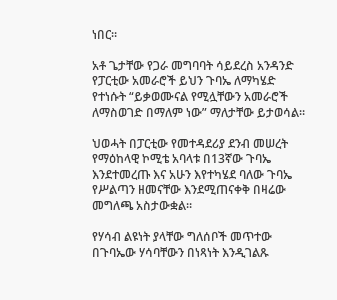ነበር።

አቶ ጌታቸው የጋራ መግባባት ሳይደረስ አንዳንድ የፓርቲው አመራሮች ይህን ጉባኤ ለማካሄድ የተነሱት “ይቃወሙናል የሚሏቸውን አመራሮች ለማስወገድ በማለም ነው” ማለታቸው ይታወሳል።

ህወሓት በፓርቲው የመተዳደሪያ ደንብ መሠረት የማዕከላዊ ኮሚቴ አባላቱ በ13ኛው ጉባኤ እንደተመረጡ እና አሁን እየተካሄደ ባለው ጉባኤ የሥልጣን ዘመናቸው እንደሚጠናቀቅ በዛሬው መግለጫ አስታውቋል።

የሃሳብ ልዩነት ያላቸው ግለሰቦች መጥተው በጉባኤው ሃሳባቸውን በነጻነት እንዲገልጹ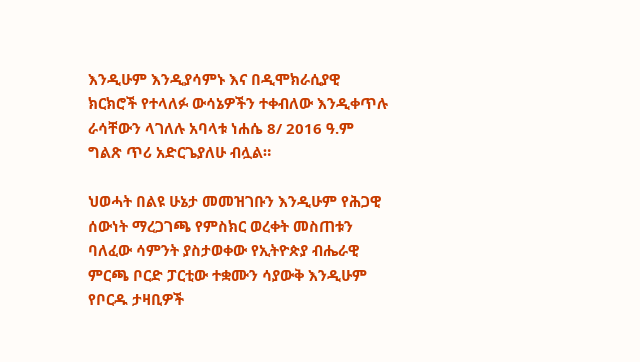እንዲሁም እንዲያሳምኑ እና በዲሞክራሲያዊ ክርክሮች የተላለፉ ውሳኔዎችን ተቀብለው እንዲቀጥሉ ራሳቸውን ላገለሉ አባላቱ ነሐሴ 8/ 2016 ዓ.ም ግልጽ ጥሪ አድርጌያለሁ ብሏል።

ህወሓት በልዩ ሁኔታ መመዝገቡን እንዲሁም የሕጋዊ ሰውነት ማረጋገጫ የምስክር ወረቀት መስጠቱን ባለፈው ሳምንት ያስታወቀው የኢትዮጵያ ብሔራዊ ምርጫ ቦርድ ፓርቲው ተቋሙን ሳያውቅ እንዲሁም የቦርዱ ታዛቢዎች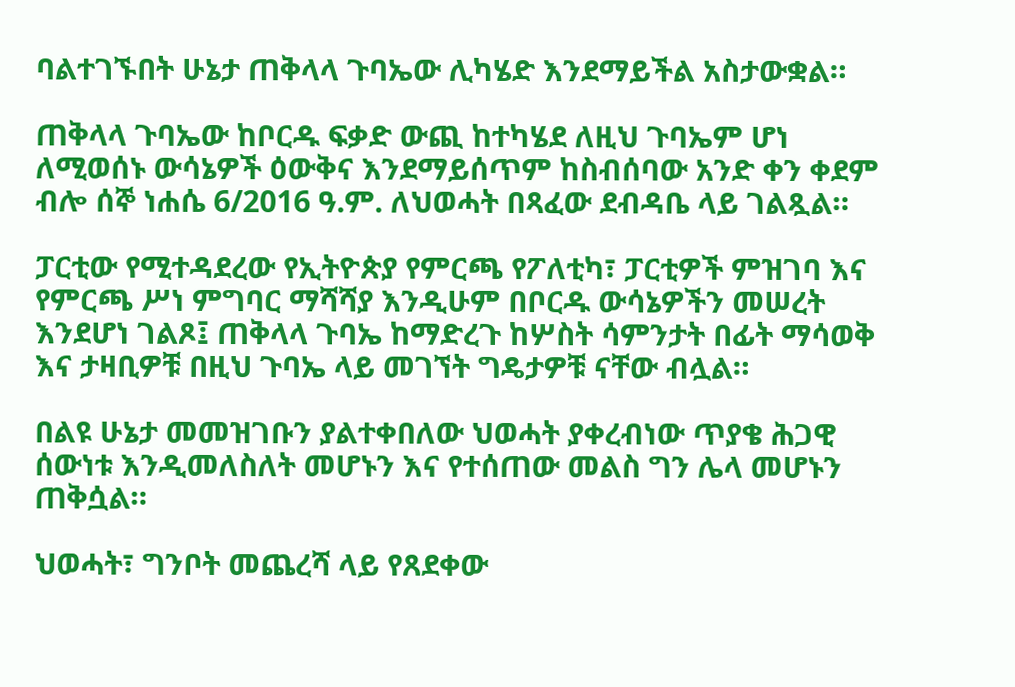ባልተገኙበት ሁኔታ ጠቅላላ ጉባኤው ሊካሄድ እንደማይችል አስታውቋል።

ጠቅላላ ጉባኤው ከቦርዱ ፍቃድ ውጪ ከተካሄደ ለዚህ ጉባኤም ሆነ ለሚወሰኑ ውሳኔዎች ዕውቅና እንደማይሰጥም ከስብሰባው አንድ ቀን ቀደም ብሎ ሰኞ ነሐሴ 6/2016 ዓ.ም. ለህወሓት በጻፈው ደብዳቤ ላይ ገልጿል።

ፓርቲው የሚተዳደረው የኢትዮጵያ የምርጫ የፖለቲካ፣ ፓርቲዎች ምዝገባ እና የምርጫ ሥነ ምግባር ማሻሻያ እንዲሁም በቦርዱ ውሳኔዎችን መሠረት እንደሆነ ገልጾ፤ ጠቅላላ ጉባኤ ከማድረጉ ከሦስት ሳምንታት በፊት ማሳወቅ እና ታዛቢዎቹ በዚህ ጉባኤ ላይ መገኘት ግዴታዎቹ ናቸው ብሏል።

በልዩ ሁኔታ መመዝገቡን ያልተቀበለው ህወሓት ያቀረብነው ጥያቄ ሕጋዊ ሰውነቱ እንዲመለስለት መሆኑን እና የተሰጠው መልስ ግን ሌላ መሆኑን ጠቅሷል።

ህወሓት፣ ግንቦት መጨረሻ ላይ የጸደቀው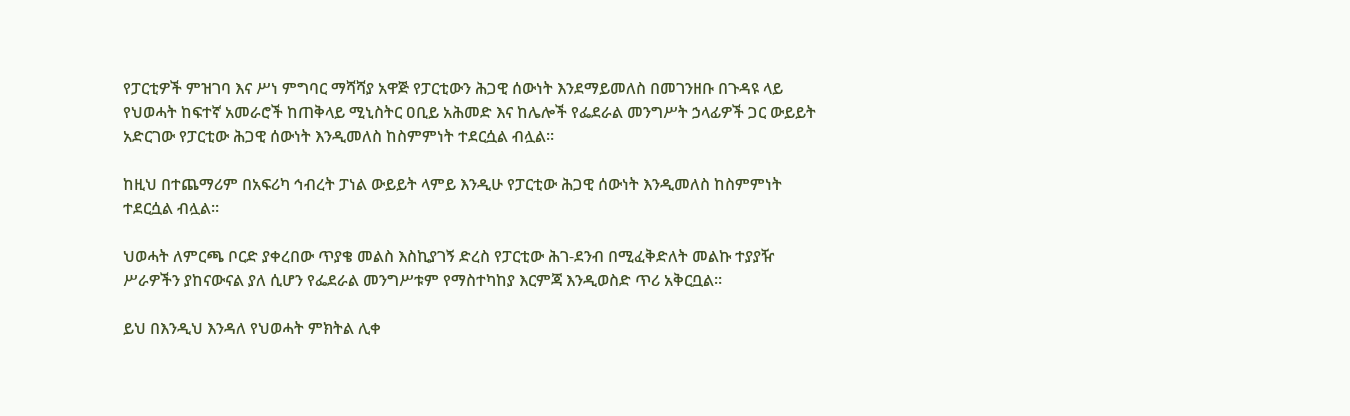የፓርቲዎች ምዝገባ እና ሥነ ምግባር ማሻሻያ አዋጅ የፓርቲውን ሕጋዊ ሰውነት እንደማይመለስ በመገንዘቡ በጉዳዩ ላይ የህወሓት ከፍተኛ አመራሮች ከጠቅላይ ሚኒስትር ዐቢይ አሕመድ እና ከሌሎች የፌደራል መንግሥት ኃላፊዎች ጋር ውይይት አድርገው የፓርቲው ሕጋዊ ሰውነት እንዲመለስ ከስምምነት ተደርሷል ብሏል።

ከዚህ በተጨማሪም በአፍሪካ ኅብረት ፓነል ውይይት ላምይ እንዲሁ የፓርቲው ሕጋዊ ሰውነት እንዲመለስ ከስምምነት ተደርሷል ብሏል።

ህወሓት ለምርጫ ቦርድ ያቀረበው ጥያቄ መልስ እስኪያገኝ ድረስ የፓርቲው ሕገ-ደንብ በሚፈቅድለት መልኩ ተያያዥ ሥራዎችን ያከናውናል ያለ ሲሆን የፌደራል መንግሥቱም የማስተካከያ እርምጃ እንዲወስድ ጥሪ አቅርቧል።

ይህ በእንዲህ እንዳለ የህወሓት ምክትል ሊቀ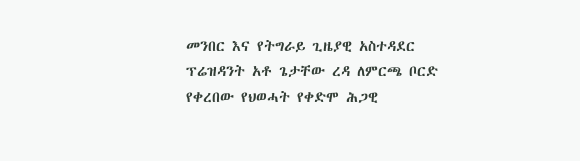መንበር እና የትግራይ ጊዜያዊ አስተዳደር ፕሬዝዳንት አቶ ጌታቸው ረዳ ለምርጫ ቦርድ የቀረበው የህወሓት የቀድሞ ሕጋዊ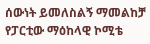ሰውነት ይመለስልኝ ማመልከቻ የፓርቲው ማዕከላዊ ኮሚቴ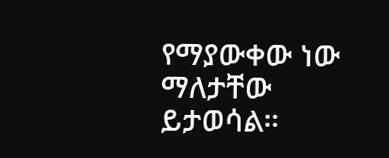የማያውቀው ነው ማለታቸው ይታወሳል።